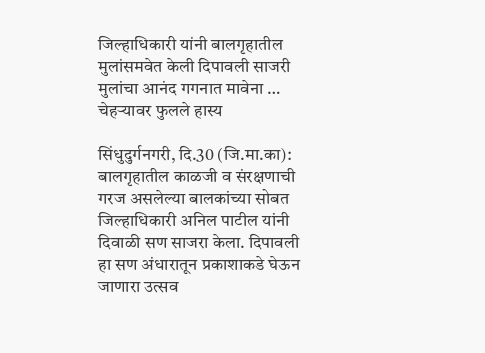जिल्हाधिकारी यांनी बालगृहातील मुलांसमवेत केली दिपावली साजरी मुलांचा आनंद गगनात मावेना … चेहऱ्यावर फुलले हास्य

सिंधुदुर्गनगरी, दि.30 (जि.मा.का): बालगृहातील काळजी व संरक्षणाची गरज असलेल्या बालकांच्या सोबत जिल्हाधिकारी अनिल पाटील यांनी दिवाळी सण साजरा केला. दिपावली हा सण अंधारातून प्रकाशाकडे घेऊन जाणारा उत्सव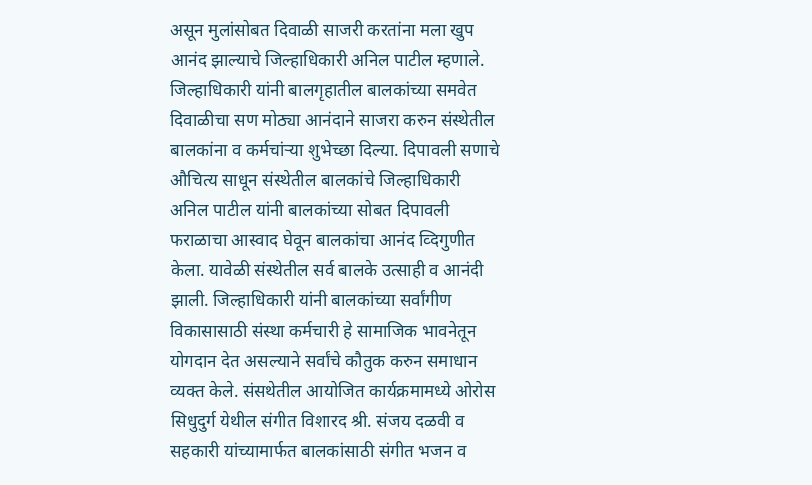असून मुलांसोबत दिवाळी साजरी करतांना मला खुप आनंद झाल्याचे जिल्हाधिकारी अनिल पाटील म्हणाले. जिल्हाधिकारी यांनी बालगृहातील बालकांच्या समवेत दिवाळीचा सण मोठ्या आनंदाने साजरा करुन संस्थेतील बालकांना व कर्मचांऱ्या शुभेच्छा दिल्या. दिपावली सणाचे औचित्य साधून संस्थेतील बालकांचे जिल्हाधिकारी अनिल पाटील यांनी बालकांच्या सोबत दिपावली फराळाचा आस्वाद घेवून बालकांचा आनंद व्दिगुणीत केला. यावेळी संस्थेतील सर्व बालके उत्साही व आनंदी झाली. जिल्हाधिकारी यांनी बालकांच्या सर्वांगीण विकासासाठी संस्था कर्मचारी हे सामाजिक भावनेतून योगदान देत असल्याने सर्वांचे कौतुक करुन समाधान व्यक्त केले. संसथेतील आयोजित कार्यक्रमामध्ये ओरोस सिधुदुर्ग येथील संगीत विशारद श्री. संजय दळवी व सहकारी यांच्यामार्फत बालकांसाठी संगीत भजन व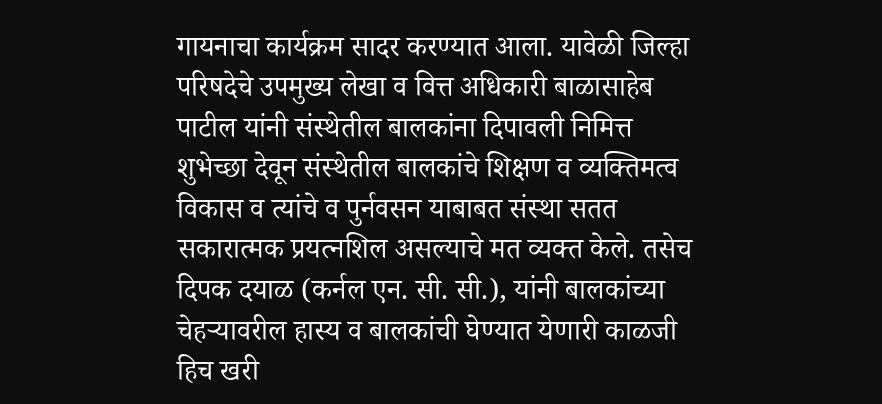गायनाचा कार्यक्रम सादर करण्यात आला. यावेळी जिल्हा परिषदेचे उपमुख्य लेखा व वित्त अधिकारी बाळासाहेब पाटील यांनी संस्थेतील बालकांना दिपावली निमित्त शुभेच्छा देवून संस्थेतील बालकांचे शिक्षण व व्यक्तिमत्व विकास व त्यांचे व पुर्नवसन याबाबत संस्था सतत सकारात्मक प्रयत्नशिल असल्याचे मत व्यक्त केले. तसेच दिपक दयाळ (कर्नल एन. सी. सी.), यांनी बालकांच्या चेहऱ्यावरील हास्य व बालकांची घेण्यात येणारी काळजी हिच खरी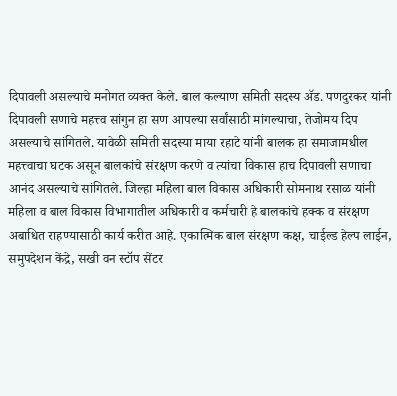दिपावली असल्याचे मनोगत व्यक्त केले. बाल कल्याण समिती सदस्य ॲड. पणदुरकर यांनी दिपावली सणाचे महत्त्व सांगुन हा सण आपल्या सर्वांसाठी मांगल्याचा, तेजोमय दिप असल्याचे सांगितले. यावेळी समिती सदस्या माया रहाटे यांनी बालक हा समाजामधील महत्त्वाचा घटक असून बालकांचे संरक्षण करणे व त्यांचा विकास हाच दिपावली सणाचा आनंद असल्याचे सांगितले. जिल्हा महिला बाल विकास अधिकारी सोमनाथ रसाळ यांनी महिला व बाल विकास विभागातील अधिकारी व कर्मचारी हे बालकांचे हक्क व संरक्षण अबाधित राहण्यासाठी कार्य करीत आहे. एकात्मिक बाल संरक्षण कक्ष, चाईल्ड हेल्प लाईन, समुपदेशन केंद्रे, सखी वन स्टॉप सेंटर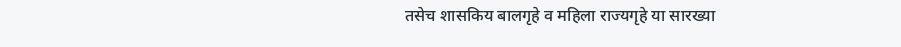तसेच शासकिय बालगृहे व महिला राज्यगृहे या सारख्या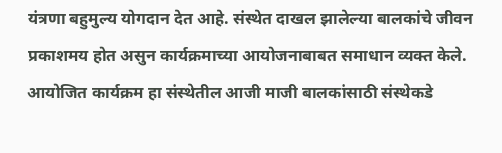यंत्रणा बहुमुल्य योगदान देत आहे. संस्थेत दाखल झालेल्या बालकांचे जीवन प्रकाशमय होत असुन कार्यक्रमाच्या आयोजनाबाबत समाधान व्यक्त केले. आयोजित कार्यक्रम हा संस्थेतील आजी माजी बालकांसाठी संस्थेकडे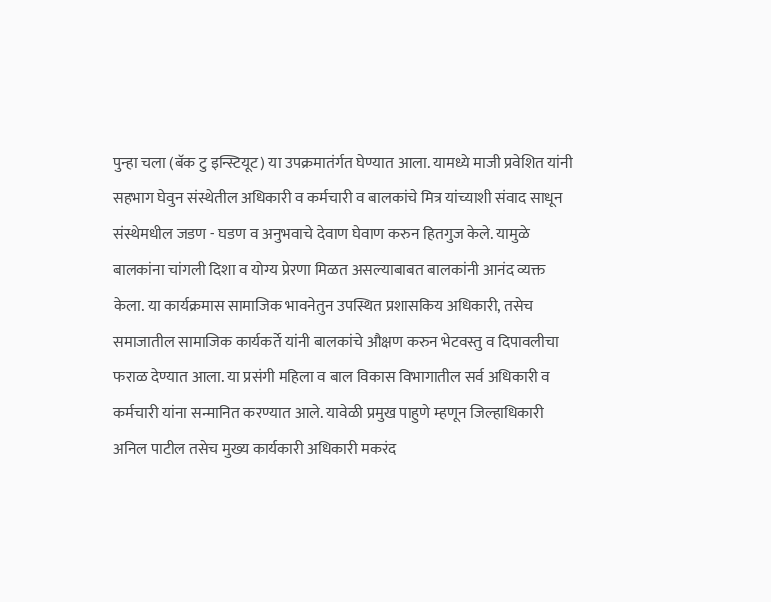पुन्हा चला (बॅक टु इन्स्टियूट) या उपक्रमातंर्गत घेण्यात आला. यामध्ये माजी प्रवेशित यांनी सहभाग घेवुन संस्थेतील अधिकारी व कर्मचारी व बालकांचे मित्र यांच्याशी संवाद साधून संस्थेमधील जडण - घडण व अनुभवाचे देवाण घेवाण करुन हितगुज केले. यामुळे बालकांना चांगली दिशा व योग्य प्रेरणा मिळत असल्याबाबत बालकांनी आनंद व्यक्त केला. या कार्यक्रमास सामाजिक भावनेतुन उपस्थित प्रशासकिय अधिकारी, तसेच समाजातील सामाजिक कार्यकर्ते यांनी बालकांचे औक्षण करुन भेटवस्तु व दिपावलीचा फराळ देण्यात आला. या प्रसंगी महिला व बाल विकास विभागातील सर्व अधिकारी व कर्मचारी यांना सन्मानित करण्यात आले. यावेळी प्रमुख पाहुणे म्हणून जिल्हाधिकारी अनिल पाटील तसेच मुख्य कार्यकारी अधिकारी मकरंद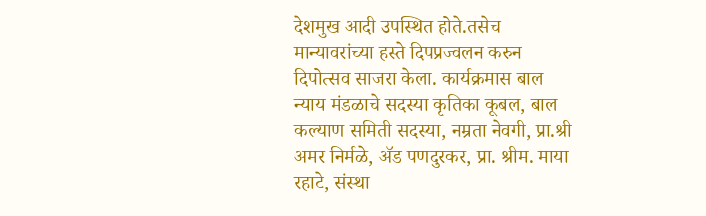देशमुख आदी उपस्थित होते.तसेच मान्यावरांच्या हस्ते दिपप्रज्वलन करुन दिपोत्सव साजरा केला. कार्यक्रमास बाल न्याय मंडळाचे सदस्या कृतिका कूबल, बाल कल्याण समिती सदस्या, नम्रता नेवगी, प्रा.श्री अमर निर्मळे, ॲड पणदुरकर, प्रा. श्रीम. माया रहाटे, संस्था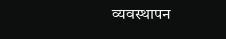व्यवस्थापन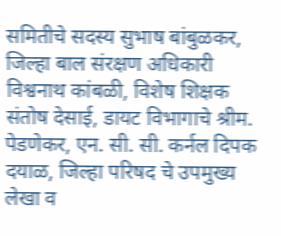समितीचे सदस्य सुभाष बांबुळकर, जिल्हा बाल संरक्षण अधिकारी विश्वनाथ कांबळी, विशेष शिक्षक संतोष देसाई, डायट विभागाचे श्रीम. पेडणेकर, एन. सी. सी. कर्नल दिपक दयाळ, जिल्हा परिषद चे उपमुख्य लेखा व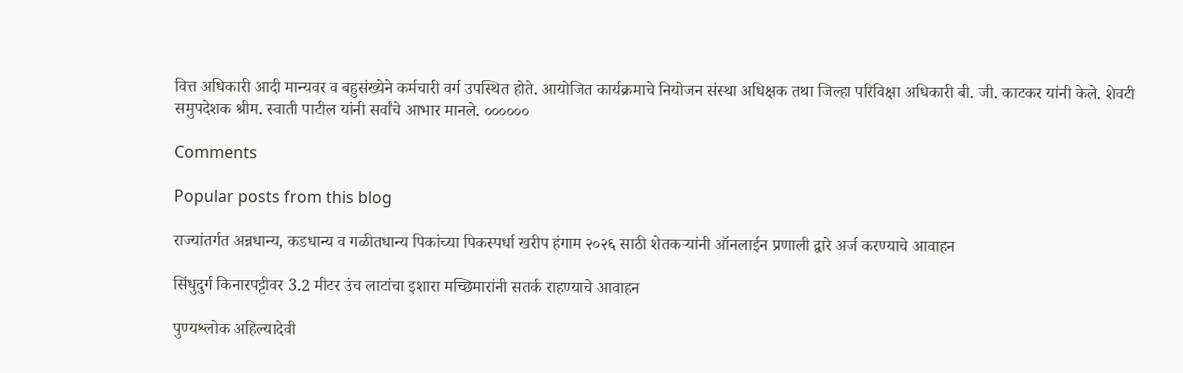वित्त अधिकारी आदी मान्यवर व बहुसंख्येने कर्मचारी वर्ग उपस्थित होते. आयोजित कार्यक्रमाचे नियोजन संस्था अधिक्षक तथा जिल्हा परिविक्षा अधिकारी बी. जी. काटकर यांनी केले. शेवटी समुपदेशक श्रीम. स्वाती पाटील यांनी सर्वांचे आभार मानले. ००००००

Comments

Popular posts from this blog

राज्यांतर्गत अन्नधान्य, कडधान्य व गळीतधान्य पिकांच्या पिकस्पर्धा खरीप हंगाम २०२६ साठी शेतकऱ्यांनी ऑनलाईन प्रणाली द्वारे अर्ज करण्याचे आवाहन

सिंधुदुर्ग किनारपट्टीवर 3.2 मीटर उंच लाटांचा इशारा मच्छिमारांनी सतर्क राहण्याचे आवाहन

पुण्यश्लोक अहिल्यादेवी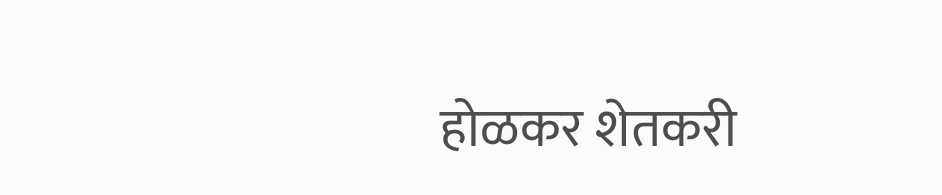होळकर शेतकरी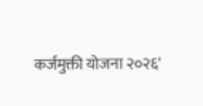कर्जमुक्ती योजना २०२६'